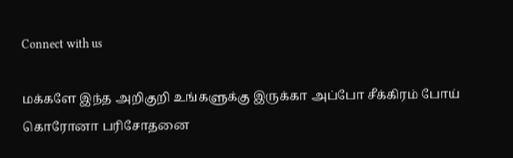Connect with us

மக்களே இந்த அறிகுறி உங்களுக்கு இருக்கா அப்போ சீக்கிரம் போய் கொரோனா பரிசோதனை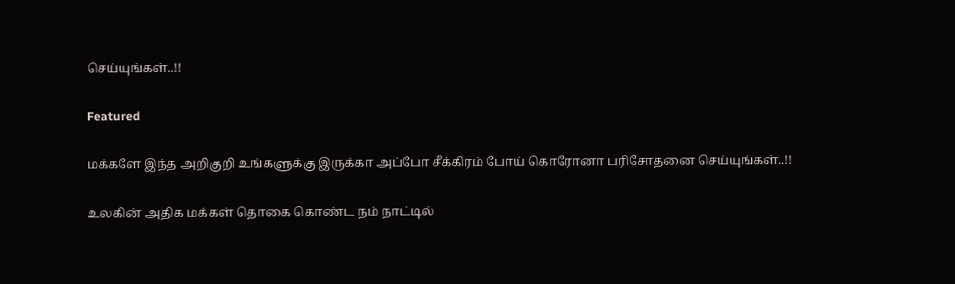செய்யுங்கள்..!!

Featured

மக்களே இந்த அறிகுறி உங்களுக்கு இருக்கா அப்போ சீக்கிரம் போய் கொரோனா பரிசோதனை செய்யுங்கள்..!!

உலகின் அதிக மக்கள் தொகை கொண்ட நம் நாட்டில்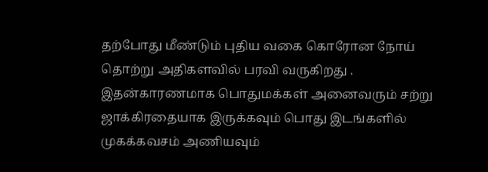தற்போது மீண்டும் புதிய வகை கொரோன நோய் தொற்று அதிகளவில் பரவி வருகிறது . இதன்காரணமாக பொதுமக்கள் அனைவரும் சற்று ஜாக்கிரதையாக இருக்கவும் பொது இடங்களில் முகக்கவசம் அணியவும்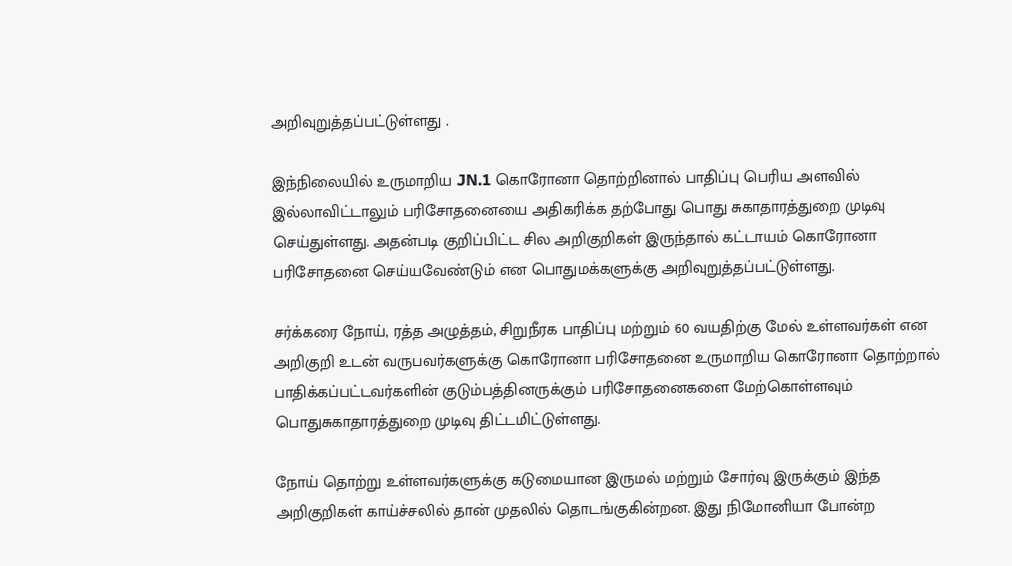அறிவுறுத்தப்பட்டுள்ளது .

இந்நிலையில் உருமாறிய JN.1 கொரோனா தொற்றினால் பாதிப்பு பெரிய அளவில் இல்லாவிட்டாலும் பரிசோதனையை அதிகரிக்க தற்போது பொது சுகாதாரத்துறை முடிவு செய்துள்ளது. அதன்படி குறிப்பிட்ட சில அறிகுறிகள் இருந்தால் கட்டாயம் கொரோனா பரிசோதனை செய்யவேண்டும் என பொதுமக்களுக்கு அறிவுறுத்தப்பட்டுள்ளது.

சர்க்கரை நோய், ரத்த அழுத்தம், சிறுநீரக பாதிப்பு மற்றும் 60 வயதிற்கு மேல் உள்ளவர்கள் என அறிகுறி உடன் வருபவர்களுக்கு கொரோனா பரிசோதனை உருமாறிய கொரோனா தொற்றால் பாதிக்கப்பட்டவர்களின் குடும்பத்தினருக்கும் பரிசோதனைகளை மேற்கொள்ளவும் பொதுசுகாதாரத்துறை முடிவு திட்டமிட்டுள்ளது.

நோய் தொற்று உள்ளவர்களுக்கு கடுமையான இருமல் மற்றும் சோர்வு இருக்கும் இந்த அறிகுறிகள் காய்ச்சலில் தான் முதலில் தொடங்குகின்றன. இது நிமோனியா போன்ற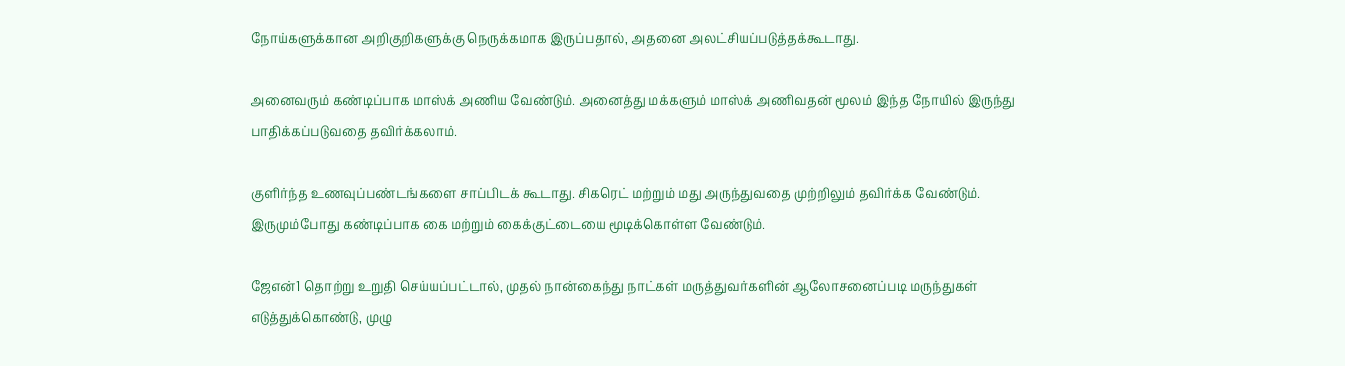நோய்களுக்கான அறிகுறிகளுக்கு நெருக்கமாக இருப்பதால், அதனை அலட்சியப்படுத்தக்கூடாது.

அனைவரும் கண்டிப்பாக மாஸ்க் அணிய வேண்டும். அனைத்து மக்களும் மாஸ்க் அணிவதன் மூலம் இந்த நோயில் இருந்து பாதிக்கப்படுவதை தவிர்க்கலாம்.

குளிர்ந்த உணவுப்பண்டங்களை சாப்பிடக் கூடாது. சிகரெட் மற்றும் மது அருந்துவதை முற்றிலும் தவிர்க்க வேண்டும். இருமும்போது கண்டிப்பாக கை மற்றும் கைக்குட்டையை மூடிக்கொள்ள வேண்டும்.

ஜேஎன்1 தொற்று உறுதி செய்யப்பட்டால், முதல் நான்கைந்து நாட்கள் மருத்துவர்களின் ஆலோசனைப்படி மருந்துகள் எடுத்துக்கொண்டு, முழு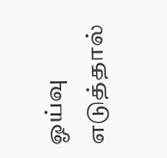ஓய்வு எடுத்தால்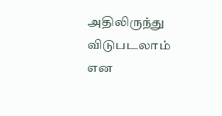அதிலிருந்து விடுபடலாம் என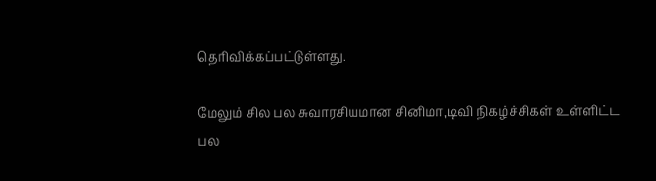தெரிவிக்கப்பட்டுள்ளது.

மேலும் சில பல சுவாரசியமான சினிமா,டிவி நிகழ்ச்சிகள் உள்ளிட்ட பல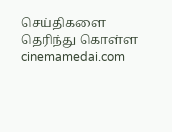செய்திகளை தெரிந்து கொள்ள cinemamedai.com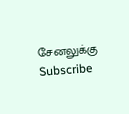சேனலுக்கு Subscribe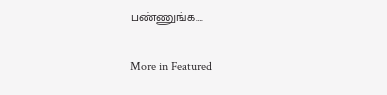பண்ணுங்க….

More in Featured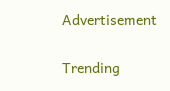Advertisement


Trending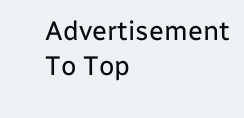Advertisement
To Top